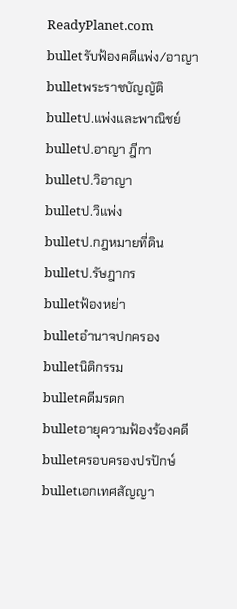ReadyPlanet.com
bulletรับฟ้องคดีแพ่ง/อาญา
bulletพระราชบัญญัติ
bulletป.แพ่งและพาณิชย์
bulletป.อาญา ฎีกา
bulletป.วิอาญา
bulletป.วิแพ่ง
bulletป.กฎหมายที่ดิน
bulletป.รัษฎากร
bulletฟ้องหย่า
bulletอำนาจปกครอง
bulletนิติกรรม
bulletคดีมรดก
bulletอายุความฟ้องร้องคดี
bulletครอบครองปรปักษ์
bulletเอกเทศสัญญา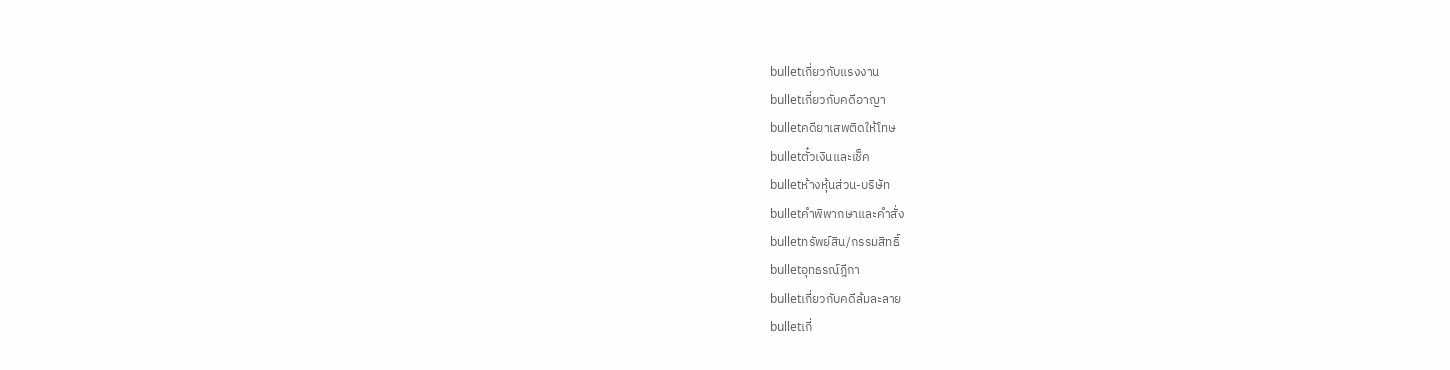bulletเกี่ยวกับแรงงาน
bulletเกี่ยวกับคดีอาญา
bulletคดียาเสพติดให้โทษ
bulletตั๋วเงินและเช็ค
bulletห้างหุ้นส่วน-บริษัท
bulletคำพิพากษาและคำสั่ง
bulletทรัพย์สิน/กรรมสิทธิ์
bulletอุทธรณ์ฎีกา
bulletเกี่ยวกับคดีล้มละลาย
bulletเกี่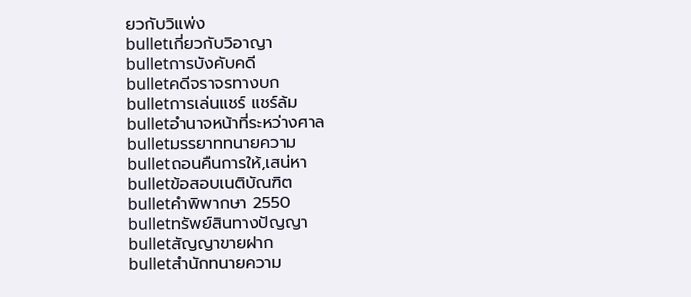ยวกับวิแพ่ง
bulletเกี่ยวกับวิอาญา
bulletการบังคับคดี
bulletคดีจราจรทางบก
bulletการเล่นแชร์ แชร์ล้ม
bulletอำนาจหน้าที่ระหว่างศาล
bulletมรรยาททนายความ
bulletถอนคืนการให้,เสน่หา
bulletข้อสอบเนติบัณฑิต
bulletคำพิพากษา 2550
bulletทรัพย์สินทางปัญญา
bulletสัญญาขายฝาก
bulletสำนักทนายความ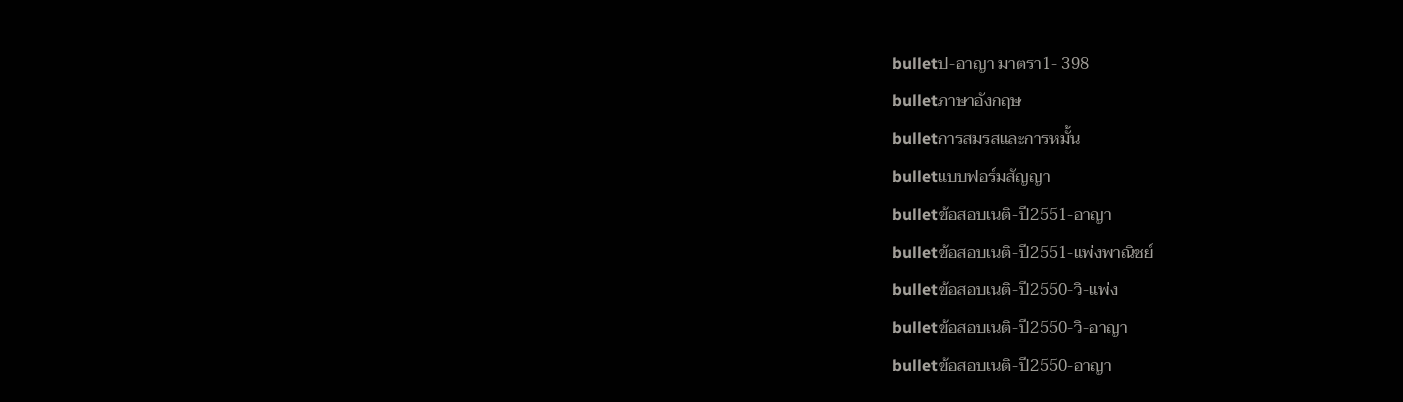bulletป-อาญา มาตรา1- 398
bulletภาษาอังกฤษ
bulletการสมรสและการหมั้น
bulletแบบฟอร์มสัญญา
bulletข้อสอบเนติ-ปี2551-อาญา
bulletข้อสอบเนติ-ปี2551-แพ่งพาณิชย์
bulletข้อสอบเนติ-ปี2550-วิ-แพ่ง
bulletข้อสอบเนติ-ปี2550-วิ-อาญา
bulletข้อสอบเนติ-ปี2550-อาญา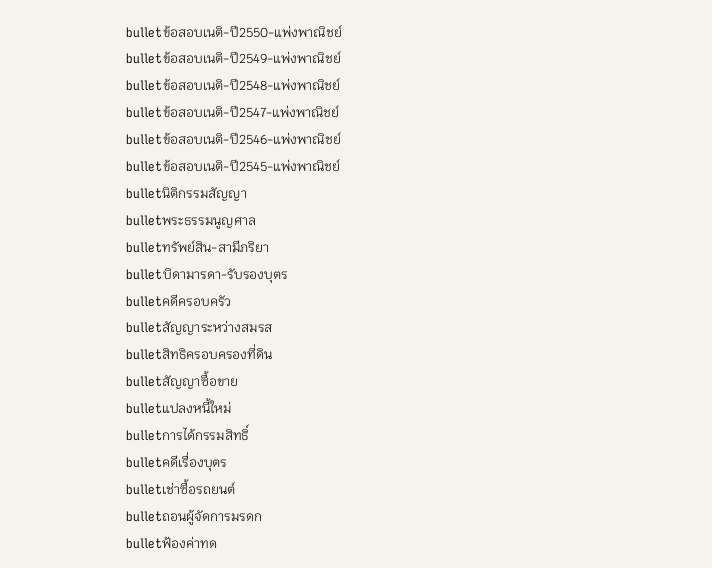bulletข้อสอบเนติ-ปี2550-แพ่งพาณิชย์
bulletข้อสอบเนติ-ปี2549-แพ่งพาณิชย์
bulletข้อสอบเนติ-ปี2548-แพ่งพาณิชย์
bulletข้อสอบเนติ-ปี2547-แพ่งพาณิชย์
bulletข้อสอบเนติ-ปี2546-แพ่งพาณิชย์
bulletข้อสอบเนติ-ปี2545-แพ่งพาณิชย์
bulletนิติกรรมสัญญา
bulletพระธรรมนูญศาล
bulletทรัพย์สิน-สามีภริยา
bulletบิดามารดา-รับรองบุตร
bulletคดีครอบครัว
bulletสัญญาระหว่างสมรส
bulletสิทธิครอบครองที่ดิน
bulletสัญญาซื้อขาย
bulletแปลงหนี้ใหม่
bulletการได้กรรมสิทธิ์
bulletคดีเรื่องบุตร
bulletเช่าซื้อรถยนต์
bulletถอนผู้จัดการมรดก
bulletฟ้องค่าทด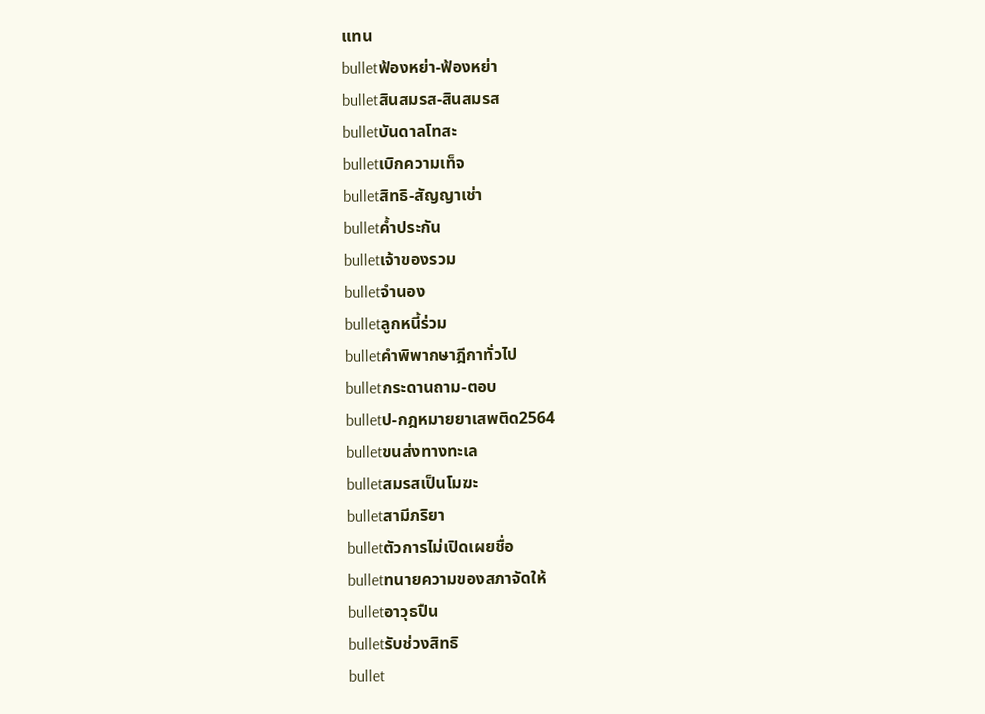แทน
bulletฟ้องหย่า-ฟ้องหย่า
bulletสินสมรส-สินสมรส
bulletบันดาลโทสะ
bulletเบิกความเท็จ
bulletสิทธิ-สัญญาเช่า
bulletค้ำประกัน
bulletเจ้าของรวม
bulletจำนอง
bulletลูกหนี้ร่วม
bulletคำพิพากษาฎีกาทั่วไป
bulletกระดานถาม-ตอบ
bulletป-กฎหมายยาเสพติด2564
bulletขนส่งทางทะเล
bulletสมรสเป็นโมฆะ
bulletสามีภริยา
bulletตัวการไม่เปิดเผยชื่อ
bulletทนายความของสภาจัดให้
bulletอาวุธปืน
bulletรับช่วงสิทธิ
bullet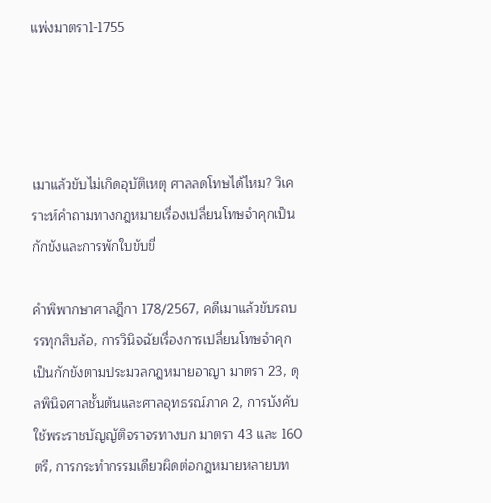แพ่งมาตรา1-1755




เมาแล้วขับไม่เกิดอุบัติเหตุ ศาลลดโทษได้ไหม? วิเคราะห์คำถามทางกฎหมายเรื่องเปลี่ยนโทษจำคุกเป็นกักขังและการพักใบขับขี่

คำพิพากษาศาลฎีกา 178/2567, คดีเมาแล้วขับรถบรรทุกสิบล้อ, การวินิจฉัยเรื่องการเปลี่ยนโทษจำคุกเป็นกักขังตามประมวลกฎหมายอาญา มาตรา 23, ดุลพินิจศาลชั้นต้นและศาลอุทธรณ์ภาค 2, การบังคับใช้พระราชบัญญัติจราจรทางบก มาตรา 43 และ 160 ตรี, การกระทำกรรมเดียวผิดต่อกฎหมายหลายบท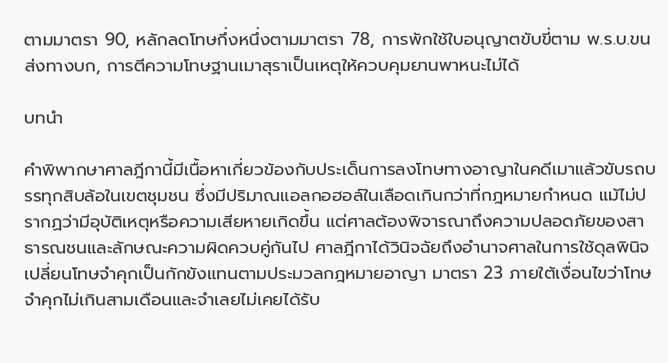ตามมาตรา 90, หลักลดโทษกึ่งหนึ่งตามมาตรา 78, การพักใช้ใบอนุญาตขับขี่ตาม พ.ร.บ.ขนส่งทางบก, การตีความโทษฐานเมาสุราเป็นเหตุให้ควบคุมยานพาหนะไม่ได้

บทนำ

คำพิพากษาศาลฎีกานี้มีเนื้อหาเกี่ยวข้องกับประเด็นการลงโทษทางอาญาในคดีเมาแล้วขับรถบรรทุกสิบล้อในเขตชุมชน ซึ่งมีปริมาณแอลกอฮอล์ในเลือดเกินกว่าที่กฎหมายกำหนด แม้ไม่ปรากฏว่ามีอุบัติเหตุหรือความเสียหายเกิดขึ้น แต่ศาลต้องพิจารณาถึงความปลอดภัยของสาธารณชนและลักษณะความผิดควบคู่กันไป ศาลฎีกาได้วินิจฉัยถึงอำนาจศาลในการใช้ดุลพินิจเปลี่ยนโทษจำคุกเป็นกักขังแทนตามประมวลกฎหมายอาญา มาตรา 23 ภายใต้เงื่อนไขว่าโทษจำคุกไม่เกินสามเดือนและจำเลยไม่เคยได้รับ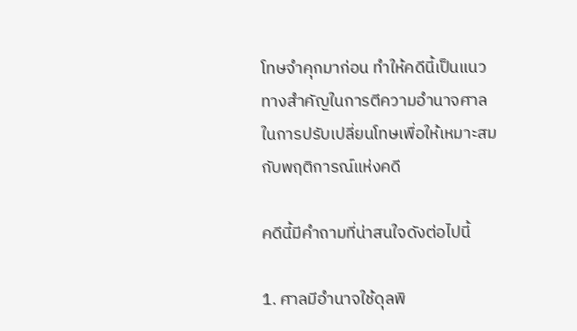โทษจำคุกมาก่อน ทำให้คดีนี้เป็นแนวทางสำคัญในการตีความอำนาจศาลในการปรับเปลี่ยนโทษเพื่อให้เหมาะสมกับพฤติการณ์แห่งคดี

คดีนี้มีคำถามที่น่าสนใจดังต่อไปนี้

1. ศาลมีอำนาจใช้ดุลพิ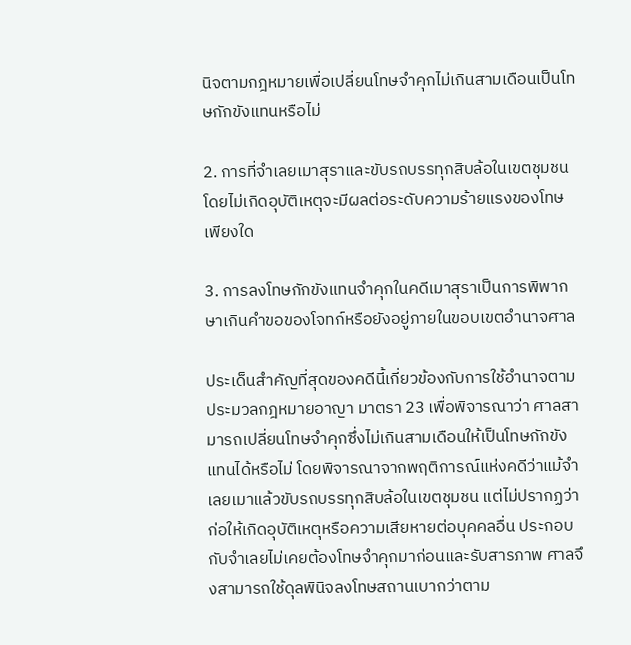นิจตามกฎหมายเพื่อเปลี่ยนโทษจำคุกไม่เกินสามเดือนเป็นโทษกักขังแทนหรือไม่

2. การที่จำเลยเมาสุราและขับรถบรรทุกสิบล้อในเขตชุมชนโดยไม่เกิดอุบัติเหตุจะมีผลต่อระดับความร้ายแรงของโทษเพียงใด

3. การลงโทษกักขังแทนจำคุกในคดีเมาสุราเป็นการพิพากษาเกินคำขอของโจทก์หรือยังอยู่ภายในขอบเขตอำนาจศาล

ประเด็นสำคัญที่สุดของคดีนี้เกี่ยวข้องกับการใช้อำนาจตามประมวลกฎหมายอาญา มาตรา 23 เพื่อพิจารณาว่า ศาลสามารถเปลี่ยนโทษจำคุกซึ่งไม่เกินสามเดือนให้เป็นโทษกักขังแทนได้หรือไม่ โดยพิจารณาจากพฤติการณ์แห่งคดีว่าแม้จำเลยเมาแล้วขับรถบรรทุกสิบล้อในเขตชุมชน แต่ไม่ปรากฏว่าก่อให้เกิดอุบัติเหตุหรือความเสียหายต่อบุคคลอื่น ประกอบกับจำเลยไม่เคยต้องโทษจำคุกมาก่อนและรับสารภาพ ศาลจึงสามารถใช้ดุลพินิจลงโทษสถานเบากว่าตาม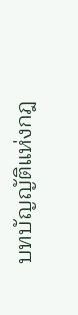บทบัญญัติแห่งกฎ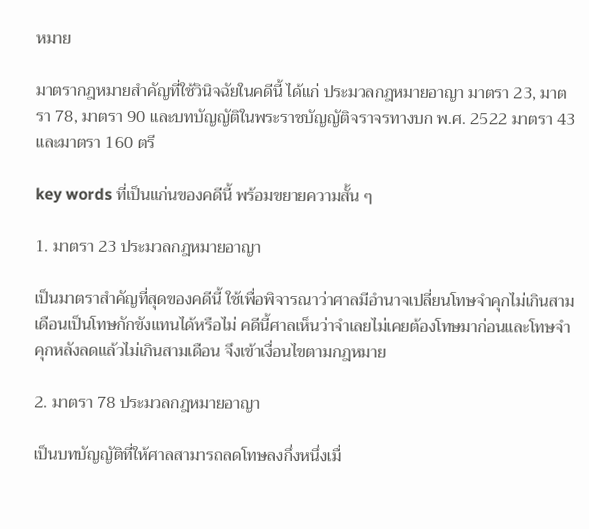หมาย

มาตรากฎหมายสำคัญที่ใช้วินิจฉัยในคดีนี้ ได้แก่ ประมวลกฎหมายอาญา มาตรา 23, มาตรา 78, มาตรา 90 และบทบัญญัติในพระราชบัญญัติจราจรทางบก พ.ศ. 2522 มาตรา 43 และมาตรา 160 ตรี

key words ที่เป็นแก่นของคดีนี้ พร้อมขยายความสั้น ๆ

1. มาตรา 23 ประมวลกฎหมายอาญา

เป็นมาตราสำคัญที่สุดของคดีนี้ ใช้เพื่อพิจารณาว่าศาลมีอำนาจเปลี่ยนโทษจำคุกไม่เกินสามเดือนเป็นโทษกักขังแทนได้หรือไม่ คดีนี้ศาลเห็นว่าจำเลยไม่เคยต้องโทษมาก่อนและโทษจำคุกหลังลดแล้วไม่เกินสามเดือน จึงเข้าเงื่อนไขตามกฎหมาย

2. มาตรา 78 ประมวลกฎหมายอาญา

เป็นบทบัญญัติที่ให้ศาลสามารถลดโทษลงกึ่งหนึ่งเมื่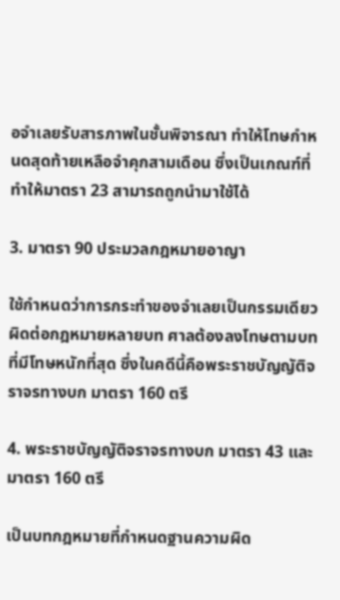อจำเลยรับสารภาพในชั้นพิจารณา ทำให้โทษกำหนดสุดท้ายเหลือจำคุกสามเดือน ซึ่งเป็นเกณฑ์ที่ทำให้มาตรา 23 สามารถถูกนำมาใช้ได้

3. มาตรา 90 ประมวลกฎหมายอาญา

ใช้กำหนดว่าการกระทำของจำเลยเป็นกรรมเดียวผิดต่อกฎหมายหลายบท ศาลต้องลงโทษตามบทที่มีโทษหนักที่สุด ซึ่งในคดีนี้คือพระราชบัญญัติจราจรทางบก มาตรา 160 ตรี

4. พระราชบัญญัติจราจรทางบก มาตรา 43 และมาตรา 160 ตรี

เป็นบทกฎหมายที่กำหนดฐานความผิด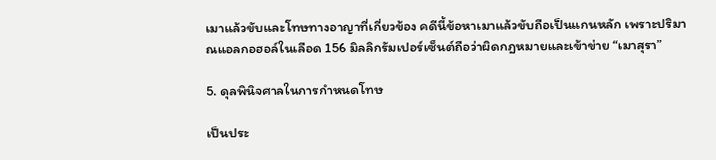เมาแล้วขับและโทษทางอาญาที่เกี่ยวข้อง คดีนี้ข้อหาเมาแล้วขับถือเป็นแกนหลัก เพราะปริมาณแอลกอฮอล์ในเลือด 156 มิลลิกรัมเปอร์เซ็นต์ถือว่าผิดกฎหมายและเข้าข่าย “เมาสุรา”

5. ดุลพินิจศาลในการกำหนดโทษ

เป็นประ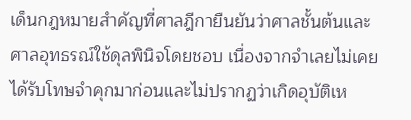เด็นกฎหมายสำคัญที่ศาลฎีกายืนยันว่าศาลชั้นต้นและศาลอุทธรณ์ใช้ดุลพินิจโดยชอบ เนื่องจากจำเลยไม่เคยได้รับโทษจำคุกมาก่อนและไม่ปรากฏว่าเกิดอุบัติเห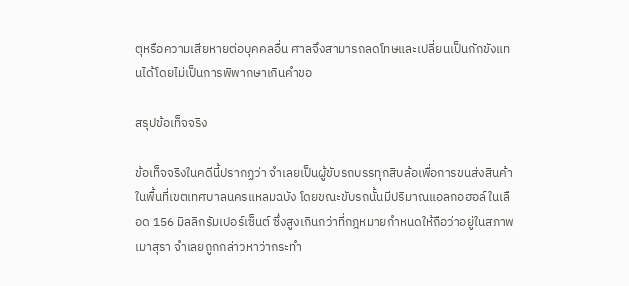ตุหรือความเสียหายต่อบุคคลอื่น ศาลจึงสามารถลดโทษและเปลี่ยนเป็นกักขังแทนได้โดยไม่เป็นการพิพากษาเกินคำขอ

สรุปข้อเท็จจริง

ข้อเท็จจริงในคดีนี้ปรากฏว่า จำเลยเป็นผู้ขับรถบรรทุกสิบล้อเพื่อการขนส่งสินค้าในพื้นที่เขตเทศบาลนครแหลมฉบัง โดยขณะขับรถนั้นมีปริมาณแอลกอฮอล์ในเลือด 156 มิลลิกรัมเปอร์เซ็นต์ ซึ่งสูงเกินกว่าที่กฎหมายกำหนดให้ถือว่าอยู่ในสภาพเมาสุรา จำเลยถูกกล่าวหาว่ากระทำ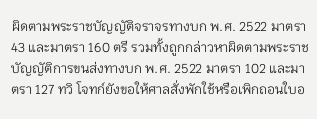ผิดตามพระราชบัญญัติจราจรทางบก พ.ศ. 2522 มาตรา 43 และมาตรา 160 ตรี รวมทั้งถูกกล่าวหาผิดตามพระราชบัญญัติการขนส่งทางบก พ.ศ. 2522 มาตรา 102 และมาตรา 127 ทวิ โจทก์ยังขอให้ศาลสั่งพักใช้หรือเพิกถอนใบอ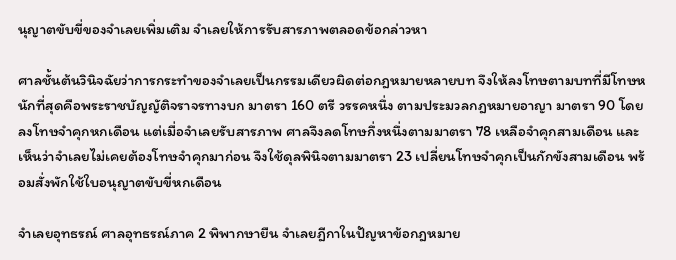นุญาตขับขี่ของจำเลยเพิ่มเติม จำเลยให้การรับสารภาพตลอดข้อกล่าวหา

ศาลชั้นต้นวินิจฉัยว่าการกระทำของจำเลยเป็นกรรมเดียวผิดต่อกฎหมายหลายบท จึงให้ลงโทษตามบทที่มีโทษหนักที่สุดคือพระราชบัญญัติจราจรทางบก มาตรา 160 ตรี วรรคหนึ่ง ตามประมวลกฎหมายอาญา มาตรา 90 โดยลงโทษจำคุกหกเดือน แต่เมื่อจำเลยรับสารภาพ ศาลจึงลดโทษกึ่งหนึ่งตามมาตรา 78 เหลือจำคุกสามเดือน และเห็นว่าจำเลยไม่เคยต้องโทษจำคุกมาก่อน จึงใช้ดุลพินิจตามมาตรา 23 เปลี่ยนโทษจำคุกเป็นกักขังสามเดือน พร้อมสั่งพักใช้ใบอนุญาตขับขี่หกเดือน

จำเลยอุทธรณ์ ศาลอุทธรณ์ภาค 2 พิพากษายืน จำเลยฎีกาในปัญหาข้อกฎหมาย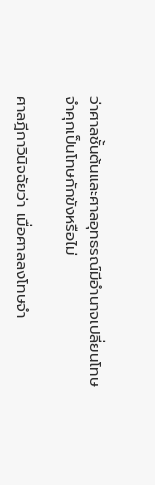ว่าศาลชั้นต้นและศาลอุทธรณ์มีอำนาจเปลี่ยนโทษจำคุกเป็นโทษกักขังหรือไม่

ศาลฎีกาวินิจฉัยว่า เมื่อศาลลงโทษจำ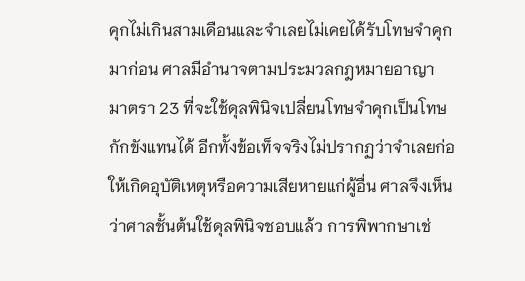คุกไม่เกินสามเดือนและจำเลยไม่เคยได้รับโทษจำคุกมาก่อน ศาลมีอำนาจตามประมวลกฎหมายอาญา มาตรา 23 ที่จะใช้ดุลพินิจเปลี่ยนโทษจำคุกเป็นโทษกักขังแทนได้ อีกทั้งข้อเท็จจริงไม่ปรากฏว่าจำเลยก่อให้เกิดอุบัติเหตุหรือความเสียหายแก่ผู้อื่น ศาลจึงเห็นว่าศาลชั้นต้นใช้ดุลพินิจชอบแล้ว การพิพากษาเช่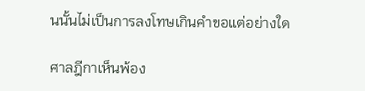นนั้นไม่เป็นการลงโทษเกินคำขอแต่อย่างใด

ศาลฎีกาเห็นพ้อง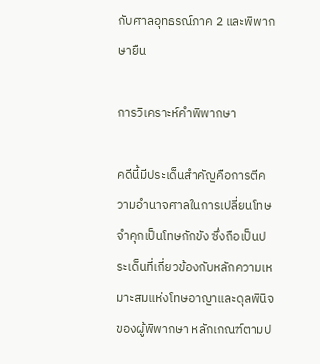กับศาลอุทธรณ์ภาค 2 และพิพากษายืน

การวิเคราะห์คำพิพากษา

คดีนี้มีประเด็นสำคัญคือการตีความอำนาจศาลในการเปลี่ยนโทษจำคุกเป็นโทษกักขัง ซึ่งถือเป็นประเด็นที่เกี่ยวข้องกับหลักความเหมาะสมแห่งโทษอาญาและดุลพินิจของผู้พิพากษา หลักเกณฑ์ตามป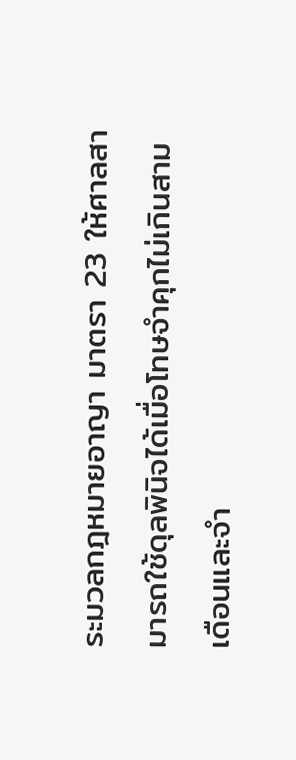ระมวลกฎหมายอาญา มาตรา 23 ให้ศาลสามารถใช้ดุลพินิจได้เมื่อโทษจำคุกไม่เกินสามเดือนและจำ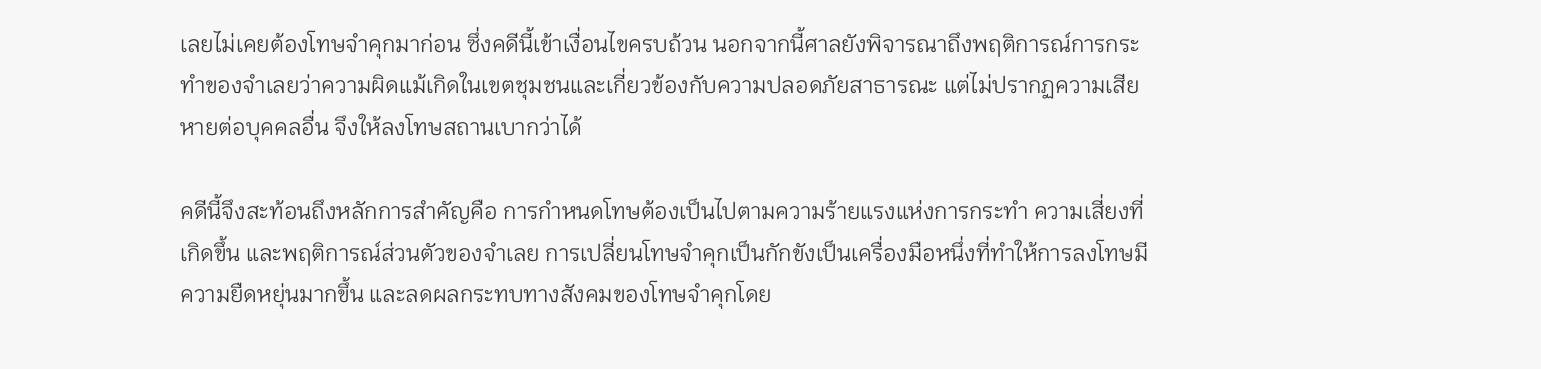เลยไม่เคยต้องโทษจำคุกมาก่อน ซึ่งคดีนี้เข้าเงื่อนไขครบถ้วน นอกจากนี้ศาลยังพิจารณาถึงพฤติการณ์การกระทำของจำเลยว่าความผิดแม้เกิดในเขตชุมชนและเกี่ยวข้องกับความปลอดภัยสาธารณะ แต่ไม่ปรากฏความเสียหายต่อบุคคลอื่น จึงให้ลงโทษสถานเบากว่าได้

คดีนี้จึงสะท้อนถึงหลักการสำคัญคือ การกำหนดโทษต้องเป็นไปตามความร้ายแรงแห่งการกระทำ ความเสี่ยงที่เกิดขึ้น และพฤติการณ์ส่วนตัวของจำเลย การเปลี่ยนโทษจำคุกเป็นกักขังเป็นเครื่องมือหนึ่งที่ทำให้การลงโทษมีความยืดหยุ่นมากขึ้น และลดผลกระทบทางสังคมของโทษจำคุกโดย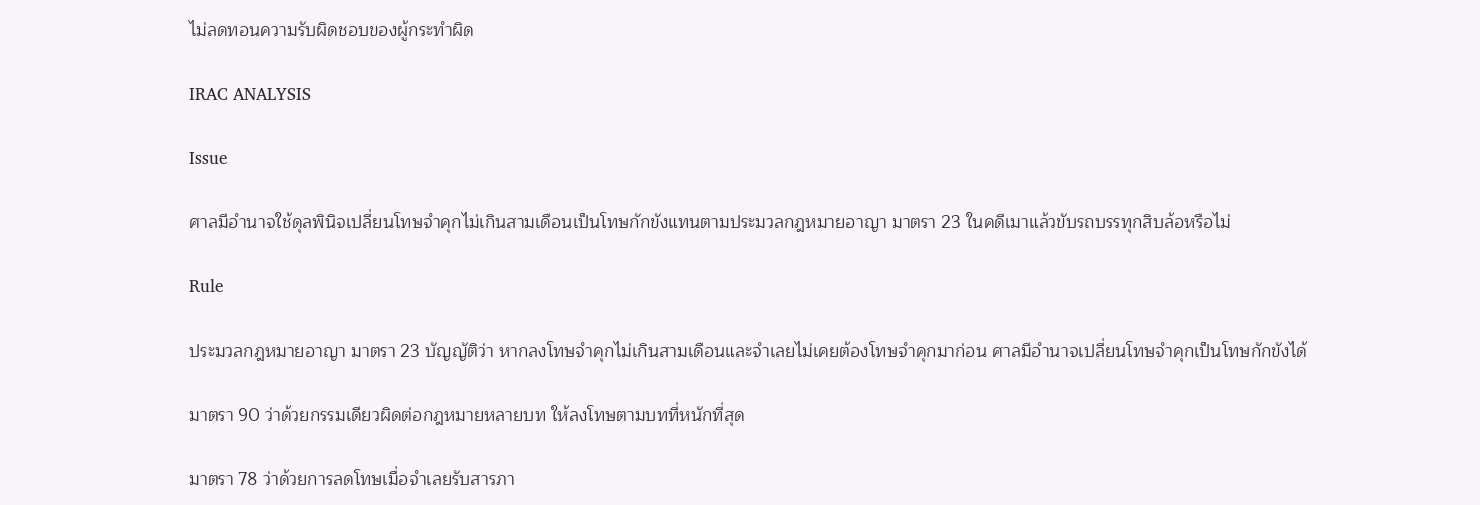ไม่ลดทอนความรับผิดชอบของผู้กระทำผิด

IRAC ANALYSIS

Issue

ศาลมีอำนาจใช้ดุลพินิจเปลี่ยนโทษจำคุกไม่เกินสามเดือนเป็นโทษกักขังแทนตามประมวลกฎหมายอาญา มาตรา 23 ในคดีเมาแล้วขับรถบรรทุกสิบล้อหรือไม่

Rule

ประมวลกฎหมายอาญา มาตรา 23 บัญญัติว่า หากลงโทษจำคุกไม่เกินสามเดือนและจำเลยไม่เคยต้องโทษจำคุกมาก่อน ศาลมีอำนาจเปลี่ยนโทษจำคุกเป็นโทษกักขังได้

มาตรา 90 ว่าด้วยกรรมเดียวผิดต่อกฎหมายหลายบท ให้ลงโทษตามบทที่หนักที่สุด

มาตรา 78 ว่าด้วยการลดโทษเมื่อจำเลยรับสารภา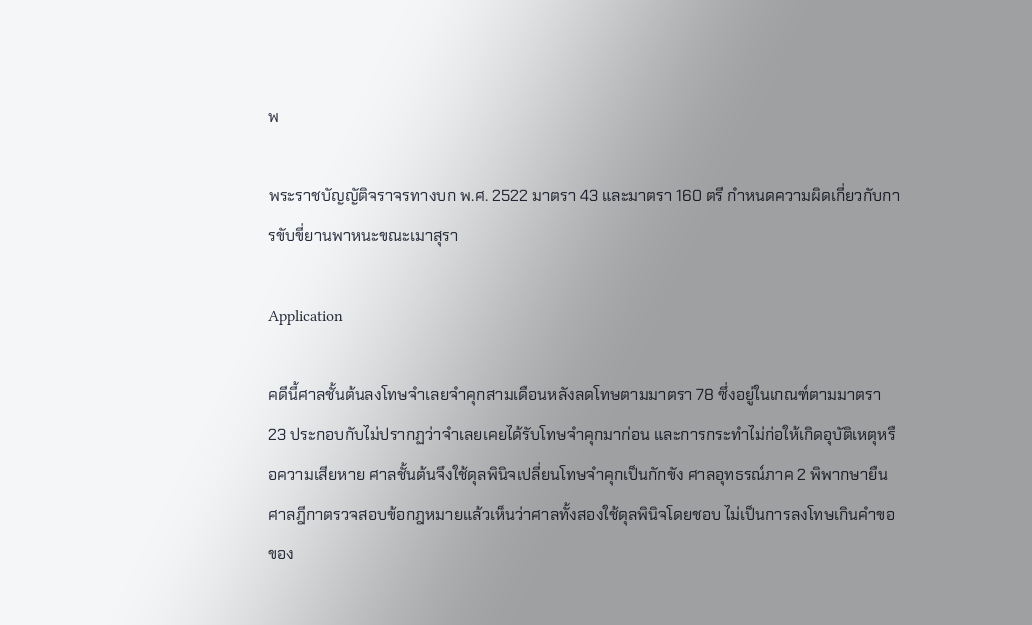พ

พระราชบัญญัติจราจรทางบก พ.ศ. 2522 มาตรา 43 และมาตรา 160 ตรี กำหนดความผิดเกี่ยวกับการขับขี่ยานพาหนะขณะเมาสุรา

Application

คดีนี้ศาลชั้นต้นลงโทษจำเลยจำคุกสามเดือนหลังลดโทษตามมาตรา 78 ซึ่งอยู่ในเกณฑ์ตามมาตรา 23 ประกอบกับไม่ปรากฏว่าจำเลยเคยได้รับโทษจำคุกมาก่อน และการกระทำไม่ก่อให้เกิดอุบัติเหตุหรือความเสียหาย ศาลชั้นต้นจึงใช้ดุลพินิจเปลี่ยนโทษจำคุกเป็นกักขัง ศาลอุทธรณ์ภาค 2 พิพากษายืน ศาลฎีกาตรวจสอบข้อกฎหมายแล้วเห็นว่าศาลทั้งสองใช้ดุลพินิจโดยชอบ ไม่เป็นการลงโทษเกินคำขอของ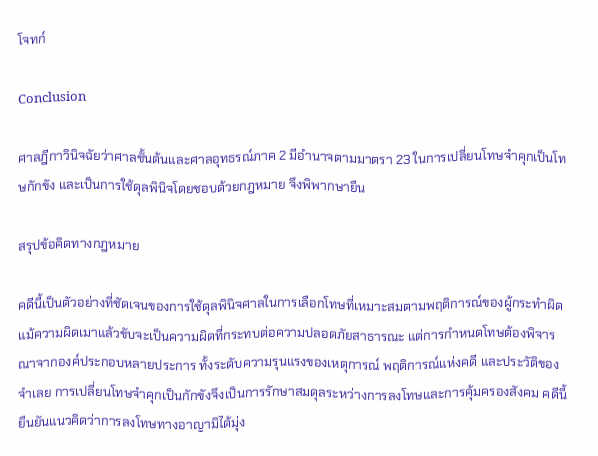โจทก์

Conclusion

ศาลฎีกาวินิจฉัยว่าศาลชั้นต้นและศาลอุทธรณ์ภาค 2 มีอำนาจตามมาตรา 23 ในการเปลี่ยนโทษจำคุกเป็นโทษกักขัง และเป็นการใช้ดุลพินิจโดยชอบด้วยกฎหมาย จึงพิพากษายืน

สรุปข้อคิดทางกฎหมาย

คดีนี้เป็นตัวอย่างที่ชัดเจนของการใช้ดุลพินิจศาลในการเลือกโทษที่เหมาะสมตามพฤติการณ์ของผู้กระทำผิด แม้ความผิดเมาแล้วขับจะเป็นความผิดที่กระทบต่อความปลอดภัยสาธารณะ แต่การกำหนดโทษต้องพิจารณาจากองค์ประกอบหลายประการ ทั้งระดับความรุนแรงของเหตุการณ์ พฤติการณ์แห่งคดี และประวัติของจำเลย การเปลี่ยนโทษจำคุกเป็นกักขังจึงเป็นการรักษาสมดุลระหว่างการลงโทษและการคุ้มครองสังคม คดีนี้ยืนยันแนวคิดว่าการลงโทษทางอาญามิได้มุ่ง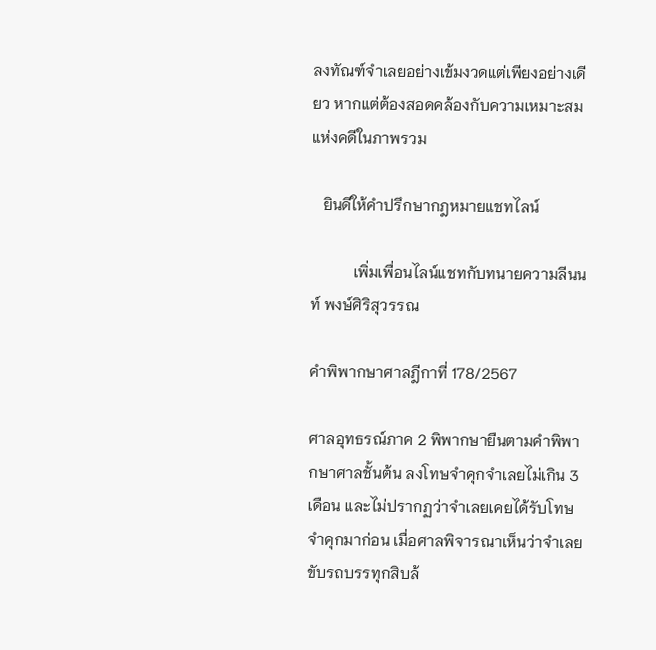ลงทัณฑ์จำเลยอย่างเข้มงวดแต่เพียงอย่างเดียว หากแต่ต้องสอดคล้องกับความเหมาะสมแห่งคดีในภาพรวม

   ยินดีให้คำปรึกษากฎหมายแชทไลน์

           เพิ่มเพื่อนไลน์แชทกับทนายความลีนนท์ พงษ์ศิริสุวรรณ

คำพิพากษาศาลฎีกาที่ 178/2567

ศาลอุทธรณ์ภาค 2 พิพากษายืนตามคำพิพากษาศาลชั้นต้น ลงโทษจำคุกจำเลยไม่เกิน 3 เดือน และไม่ปรากฏว่าจำเลยเคยได้รับโทษจำคุกมาก่อน เมื่อศาลพิจารณาเห็นว่าจำเลยขับรถบรรทุกสิบล้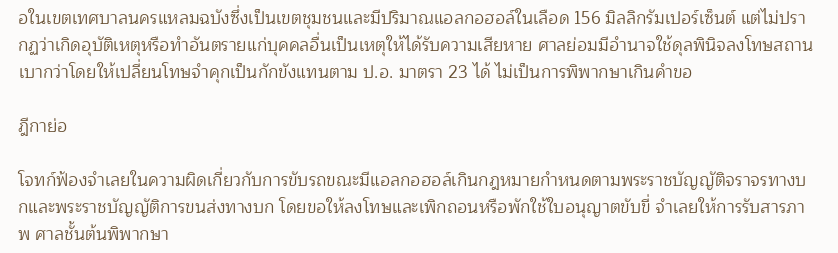อในเขตเทศบาลนครแหลมฉบังซึ่งเป็นเขตชุมชนและมีปริมาณแอลกอฮอล์ในเลือด 156 มิลลิกรัมเปอร์เซ็นต์ แต่ไม่ปรากฏว่าเกิดอุบัติเหตุหรือทำอันตรายแก่บุคคลอื่นเป็นเหตุให้ได้รับความเสียหาย ศาลย่อมมีอำนาจใช้ดุลพินิจลงโทษสถานเบากว่าโดยให้เปลี่ยนโทษจำคุกเป็นกักขังแทนตาม ป.อ. มาตรา 23 ได้ ไม่เป็นการพิพากษาเกินคำขอ

ฎีกาย่อ

โจทก์ฟ้องจำเลยในความผิดเกี่ยวกับการขับรถขณะมีแอลกอฮอล์เกินกฎหมายกำหนดตามพระราชบัญญัติจราจรทางบกและพระราชบัญญัติการขนส่งทางบก โดยขอให้ลงโทษและเพิกถอนหรือพักใช้ใบอนุญาตขับขี่ จำเลยให้การรับสารภาพ ศาลชั้นต้นพิพากษา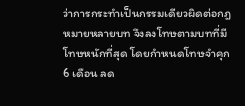ว่าการกระทำเป็นกรรมเดียวผิดต่อกฎหมายหลายบท จึงลงโทษตามบทที่มีโทษหนักที่สุด โดยกำหนดโทษจำคุก 6 เดือน ลด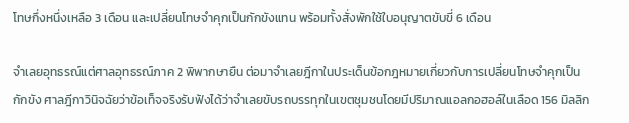โทษกึ่งหนึ่งเหลือ 3 เดือน และเปลี่ยนโทษจำคุกเป็นกักขังแทน พร้อมทั้งสั่งพักใช้ใบอนุญาตขับขี่ 6 เดือน

จำเลยอุทธรณ์แต่ศาลอุทธรณ์ภาค 2 พิพากษายืน ต่อมาจำเลยฎีกาในประเด็นข้อกฎหมายเกี่ยวกับการเปลี่ยนโทษจำคุกเป็นกักขัง ศาลฎีกาวินิจฉัยว่าข้อเท็จจริงรับฟังได้ว่าจำเลยขับรถบรรทุกในเขตชุมชนโดยมีปริมาณแอลกอฮอล์ในเลือด 156 มิลลิก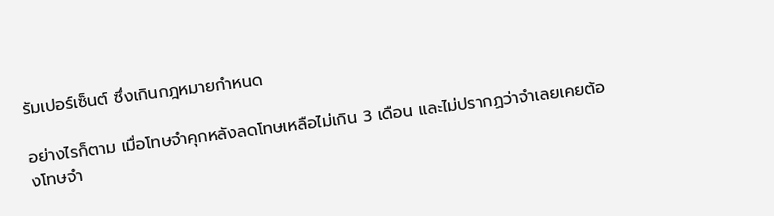รัมเปอร์เซ็นต์ ซึ่งเกินกฎหมายกำหนด

อย่างไรก็ตาม เมื่อโทษจำคุกหลังลดโทษเหลือไม่เกิน 3 เดือน และไม่ปรากฏว่าจำเลยเคยต้องโทษจำ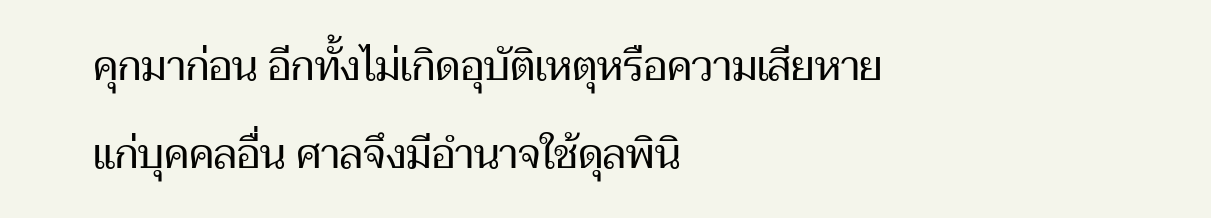คุกมาก่อน อีกทั้งไม่เกิดอุบัติเหตุหรือความเสียหายแก่บุคคลอื่น ศาลจึงมีอำนาจใช้ดุลพินิ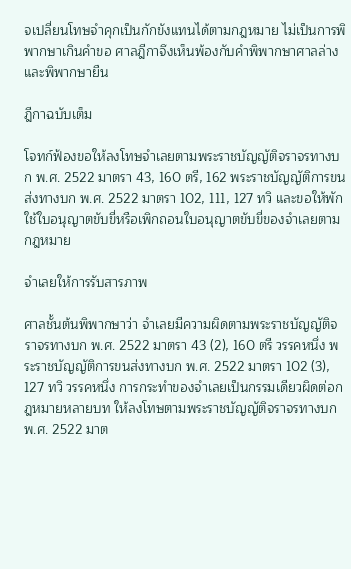จเปลี่ยนโทษจำคุกเป็นกักขังแทนได้ตามกฎหมาย ไม่เป็นการพิพากษาเกินคำขอ ศาลฎีกาจึงเห็นพ้องกับคำพิพากษาศาลล่างและพิพากษายืน

ฎีกาฉบับเต็ม

โจทก์ฟ้องขอให้ลงโทษจำเลยตามพระราชบัญญัติจราจรทางบก พ.ศ. 2522 มาตรา 43, 160 ตรี, 162 พระราชบัญญัติการขนส่งทางบก พ.ศ. 2522 มาตรา 102, 111, 127 ทวิ และขอให้พักใช้ใบอนุญาตขับขี่หรือเพิกถอนใบอนุญาตขับขี่ของจำเลยตามกฎหมาย

จำเลยให้การรับสารภาพ

ศาลชั้นต้นพิพากษาว่า จำเลยมีความผิดตามพระราชบัญญัติจราจรทางบก พ.ศ. 2522 มาตรา 43 (2), 160 ตรี วรรคหนึ่ง พระราชบัญญัติการขนส่งทางบก พ.ศ. 2522 มาตรา 102 (3), 127 ทวิ วรรคหนึ่ง การกระทำของจำเลยเป็นกรรมเดียวผิดต่อกฎหมายหลายบท ให้ลงโทษตามพระราชบัญญัติจราจรทางบก พ.ศ. 2522 มาต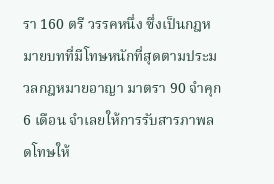รา 160 ตรี วรรคหนึ่ง ซึ่งเป็นกฎหมายบทที่มีโทษหนักที่สุดตามประมวลกฎหมายอาญา มาตรา 90 จำคุก 6 เดือน จำเลยให้การรับสารภาพลดโทษให้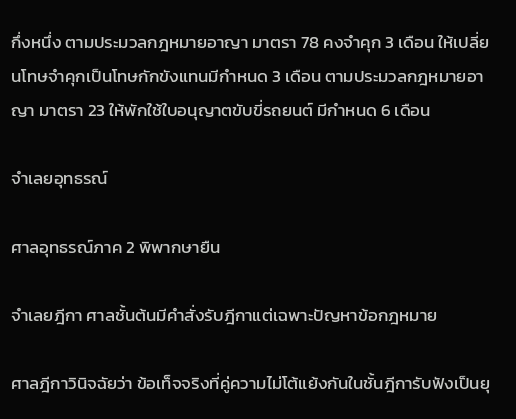กึ่งหนึ่ง ตามประมวลกฎหมายอาญา มาตรา 78 คงจำคุก 3 เดือน ให้เปลี่ยนโทษจำคุกเป็นโทษกักขังแทนมีกำหนด 3 เดือน ตามประมวลกฎหมายอาญา มาตรา 23 ให้พักใช้ใบอนุญาตขับขี่รถยนต์ มีกำหนด 6 เดือน

จำเลยอุทธรณ์

ศาลอุทธรณ์ภาค 2 พิพากษายืน

จำเลยฎีกา ศาลชั้นต้นมีคำสั่งรับฎีกาแต่เฉพาะปัญหาข้อกฎหมาย

ศาลฎีกาวินิจฉัยว่า ข้อเท็จจริงที่คู่ความไม่โต้แย้งกันในชั้นฎีการับฟังเป็นยุ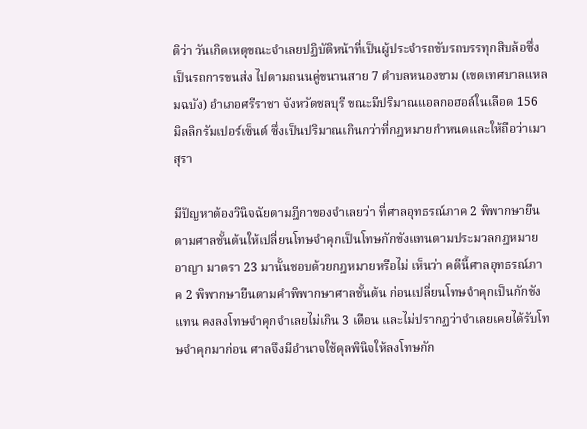ติว่า วันเกิดเหตุขณะจำเลยปฏิบัติหน้าที่เป็นผู้ประจำรถขับรถบรรทุกสิบล้อซึ่งเป็นรถการขนส่ง ไปตามถนนคู่ขนานสาย 7 ตำบลหนองขาม (เขตเทศบาลแหลมฉบัง) อำเภอศรีราชา จังหวัดชลบุรี ขณะมีปริมาณแอลกอฮอล์ในเลือด 156 มิลลิกรัมเปอร์เซ็นต์ ซึ่งเป็นปริมาณเกินกว่าที่กฎหมายกำหนดและให้ถือว่าเมาสุรา

มีปัญหาต้องวินิจฉัยตามฎีกาของจำเลยว่า ที่ศาลอุทธรณ์ภาค 2 พิพากษายืนตามศาลชั้นต้นให้เปลี่ยนโทษจำคุกเป็นโทษกักขังแทนตามประมวลกฎหมายอาญา มาตรา 23 มานั้นชอบด้วยกฎหมายหรือไม่ เห็นว่า คดีนี้ศาลอุทธรณ์ภาค 2 พิพากษายืนตามคำพิพากษาศาลชั้นต้น ก่อนเปลี่ยนโทษจำคุกเป็นกักขังแทน คงลงโทษจำคุกจำเลยไม่เกิน 3 เดือน และไม่ปรากฏว่าจำเลยเคยได้รับโทษจำคุกมาก่อน ศาลจึงมีอำนาจใช้ดุลพินิจให้ลงโทษกัก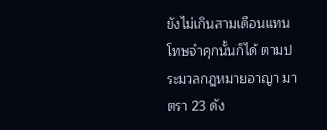ขังไม่เกินสามเดือนแทนโทษจำคุกนั้นก็ได้ ตามประมวลกฎหมายอาญา มาตรา 23 ดัง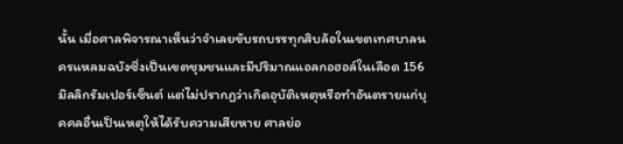นั้น เมื่อศาลพิจารณาเห็นว่าจำเลยขับรถบรรทุกสิบล้อในเขตเทศบาลนครแหลมฉบังซึ่งเป็นเขตชุมชนและมีปริมาณแอลกอฮอล์ในเลือด 156 มิลลิกรัมเปอร์เซ็นต์ แต่ไม่ปรากฏว่าเกิดอุบัติเหตุหรือทำอันตรายแก่บุคคลอื่นเป็นเหตุให้ได้รับความเสียหาย ศาลย่อ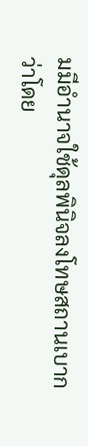มมีอำนาจใช้ดุลพินิจลงโทษสถานเบากว่าโดย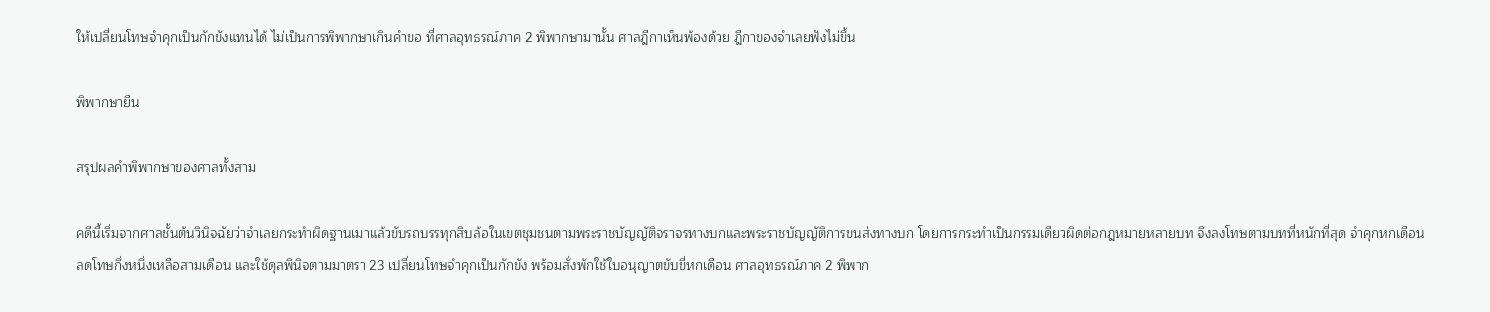ให้เปลี่ยนโทษจำคุกเป็นกักขังแทนได้ ไม่เป็นการพิพากษาเกินคำขอ ที่ศาลอุทธรณ์ภาค 2 พิพากษามานั้น ศาลฎีกาเห็นพ้องด้วย ฎีกาของจำเลยฟังไม่ขึ้น

พิพากษายืน

สรุปผลคำพิพากษาของศาลทั้งสาม

คดีนี้เริ่มจากศาลชั้นต้นวินิจฉัยว่าจำเลยกระทำผิดฐานเมาแล้วขับรถบรรทุกสิบล้อในเขตชุมชนตามพระราชบัญญัติจราจรทางบกและพระราชบัญญัติการขนส่งทางบก โดยการกระทำเป็นกรรมเดียวผิดต่อกฎหมายหลายบท จึงลงโทษตามบทที่หนักที่สุด จำคุกหกเดือน ลดโทษกึ่งหนึ่งเหลือสามเดือน และใช้ดุลพินิจตามมาตรา 23 เปลี่ยนโทษจำคุกเป็นกักขัง พร้อมสั่งพักใช้ใบอนุญาตขับขี่หกเดือน ศาลอุทธรณ์ภาค 2 พิพาก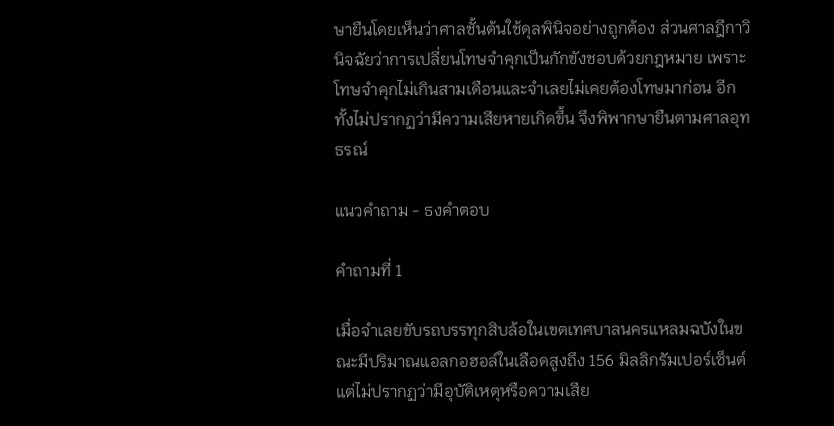ษายืนโดยเห็นว่าศาลชั้นต้นใช้ดุลพินิจอย่างถูกต้อง ส่วนศาลฎีกาวินิจฉัยว่าการเปลี่ยนโทษจำคุกเป็นกักขังชอบด้วยกฎหมาย เพราะโทษจำคุกไม่เกินสามเดือนและจำเลยไม่เคยต้องโทษมาก่อน อีกทั้งไม่ปรากฏว่ามีความเสียหายเกิดขึ้น จึงพิพากษายืนตามศาลอุทธรณ์

แนวคำถาม - ธงคำตอบ

คำถามที่ 1

เมื่อจำเลยขับรถบรรทุกสิบล้อในเขตเทศบาลนครแหลมฉบังในขณะมีปริมาณแอลกอฮอล์ในเลือดสูงถึง 156 มิลลิกรัมเปอร์เซ็นต์ แต่ไม่ปรากฏว่ามีอุบัติเหตุหรือความเสีย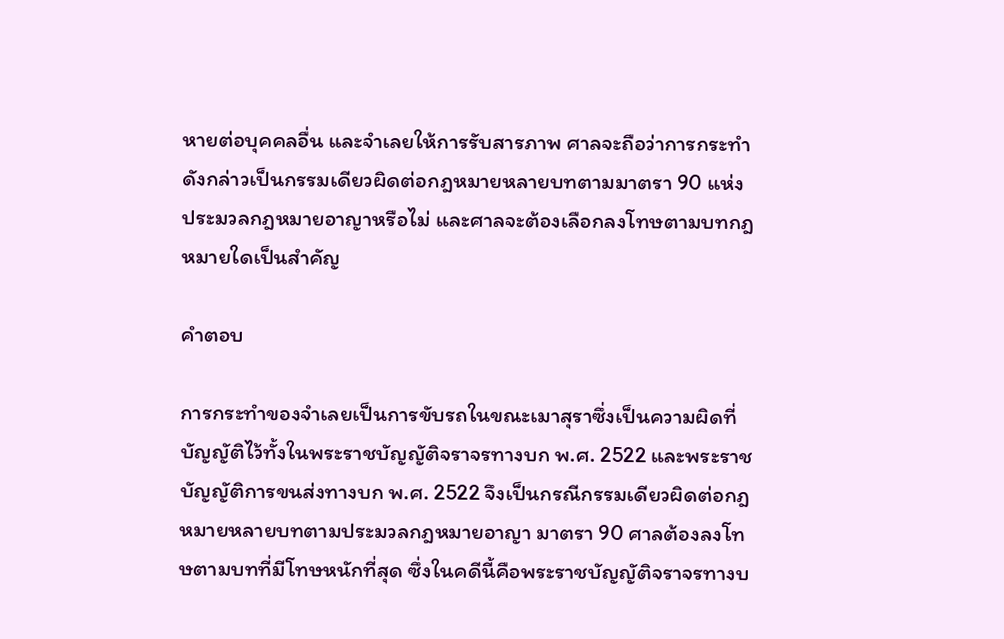หายต่อบุคคลอื่น และจำเลยให้การรับสารภาพ ศาลจะถือว่าการกระทำดังกล่าวเป็นกรรมเดียวผิดต่อกฎหมายหลายบทตามมาตรา 90 แห่งประมวลกฎหมายอาญาหรือไม่ และศาลจะต้องเลือกลงโทษตามบทกฎหมายใดเป็นสำคัญ

คำตอบ

การกระทำของจำเลยเป็นการขับรถในขณะเมาสุราซึ่งเป็นความผิดที่บัญญัติไว้ทั้งในพระราชบัญญัติจราจรทางบก พ.ศ. 2522 และพระราชบัญญัติการขนส่งทางบก พ.ศ. 2522 จึงเป็นกรณีกรรมเดียวผิดต่อกฎหมายหลายบทตามประมวลกฎหมายอาญา มาตรา 90 ศาลต้องลงโทษตามบทที่มีโทษหนักที่สุด ซึ่งในคดีนี้คือพระราชบัญญัติจราจรทางบ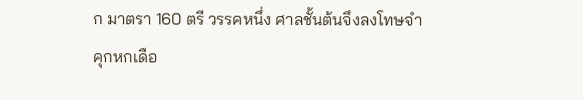ก มาตรา 160 ตรี วรรคหนึ่ง ศาลชั้นต้นจึงลงโทษจำคุกหกเดือ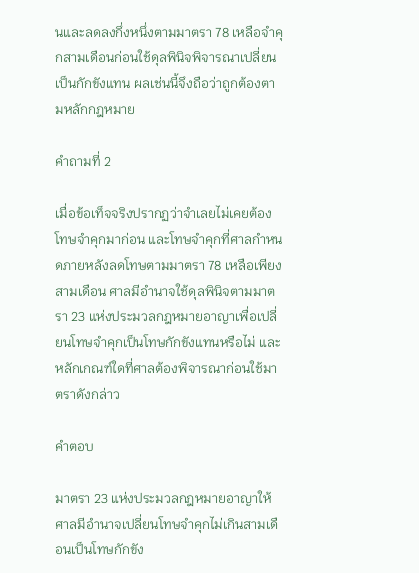นและลดลงกึ่งหนึ่งตามมาตรา 78 เหลือจำคุกสามเดือนก่อนใช้ดุลพินิจพิจารณาเปลี่ยนเป็นกักขังแทน ผลเช่นนี้จึงถือว่าถูกต้องตามหลักกฎหมาย

คำถามที่ 2

เมื่อข้อเท็จจริงปรากฏว่าจำเลยไม่เคยต้องโทษจำคุกมาก่อน และโทษจำคุกที่ศาลกำหนดภายหลังลดโทษตามมาตรา 78 เหลือเพียงสามเดือน ศาลมีอำนาจใช้ดุลพินิจตามมาตรา 23 แห่งประมวลกฎหมายอาญาเพื่อเปลี่ยนโทษจำคุกเป็นโทษกักขังแทนหรือไม่ และหลักเกณฑ์ใดที่ศาลต้องพิจารณาก่อนใช้มาตราดังกล่าว

คำตอบ

มาตรา 23 แห่งประมวลกฎหมายอาญาให้ศาลมีอำนาจเปลี่ยนโทษจำคุกไม่เกินสามเดือนเป็นโทษกักขัง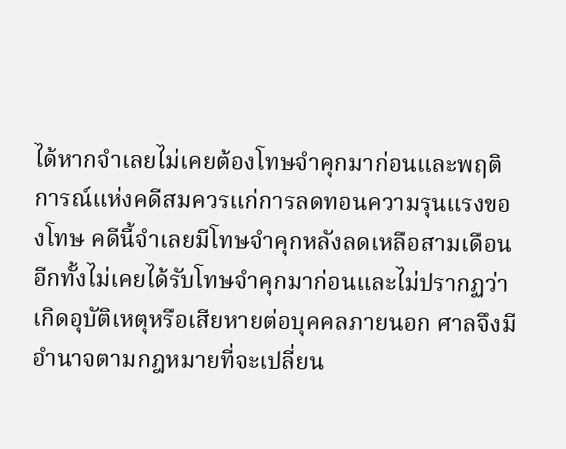ได้หากจำเลยไม่เคยต้องโทษจำคุกมาก่อนและพฤติการณ์แห่งคดีสมควรแก่การลดทอนความรุนแรงของโทษ คดีนี้จำเลยมีโทษจำคุกหลังลดเหลือสามเดือน อีกทั้งไม่เคยได้รับโทษจำคุกมาก่อนและไม่ปรากฏว่าเกิดอุบัติเหตุหรือเสียหายต่อบุคคลภายนอก ศาลจึงมีอำนาจตามกฎหมายที่จะเปลี่ยน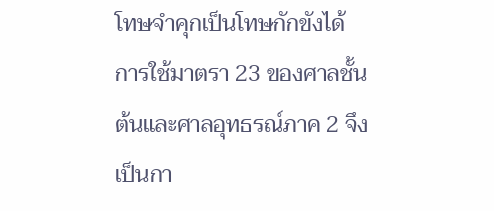โทษจำคุกเป็นโทษกักขังได้ การใช้มาตรา 23 ของศาลชั้นต้นและศาลอุทธรณ์ภาค 2 จึงเป็นกา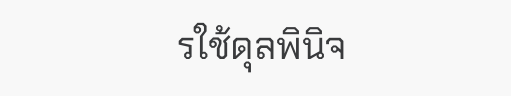รใช้ดุลพินิจ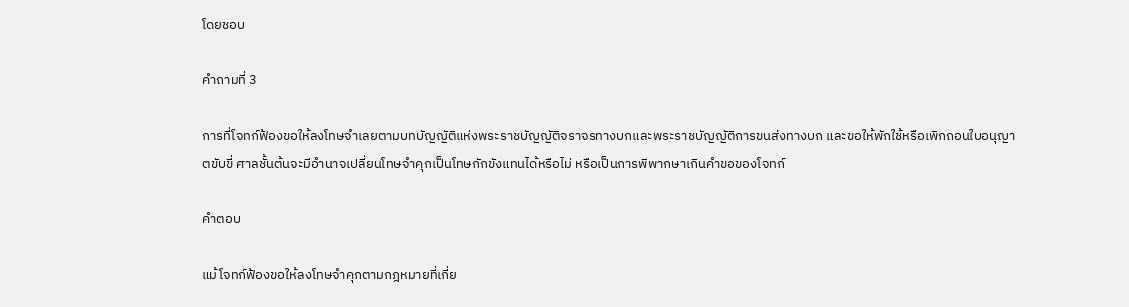โดยชอบ

คำถามที่ 3

การที่โจทก์ฟ้องขอให้ลงโทษจำเลยตามบทบัญญัติแห่งพระราชบัญญัติจราจรทางบกและพระราชบัญญัติการขนส่งทางบก และขอให้พักใช้หรือเพิกถอนใบอนุญาตขับขี่ ศาลชั้นต้นจะมีอำนาจเปลี่ยนโทษจำคุกเป็นโทษกักขังแทนได้หรือไม่ หรือเป็นการพิพากษาเกินคำขอของโจทก์

คำตอบ

แม้โจทก์ฟ้องขอให้ลงโทษจำคุกตามกฎหมายที่เกี่ย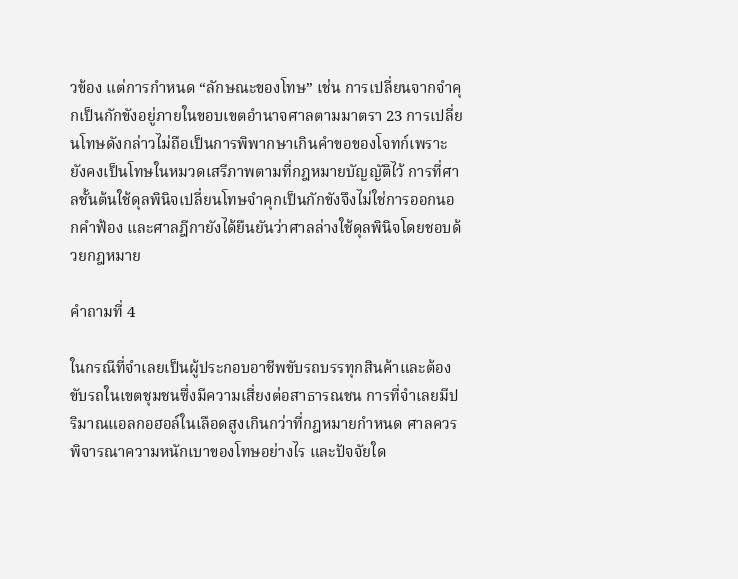วข้อง แต่การกำหนด “ลักษณะของโทษ” เช่น การเปลี่ยนจากจำคุกเป็นกักขังอยู่ภายในขอบเขตอำนาจศาลตามมาตรา 23 การเปลี่ยนโทษดังกล่าวไม่ถือเป็นการพิพากษาเกินคำขอของโจทก์เพราะยังคงเป็นโทษในหมวดเสรีภาพตามที่กฎหมายบัญญัติไว้ การที่ศาลชั้นต้นใช้ดุลพินิจเปลี่ยนโทษจำคุกเป็นกักขังจึงไม่ใช่การออกนอกคำฟ้อง และศาลฎีกายังได้ยืนยันว่าศาลล่างใช้ดุลพินิจโดยชอบด้วยกฎหมาย

คำถามที่ 4

ในกรณีที่จำเลยเป็นผู้ประกอบอาชีพขับรถบรรทุกสินค้าและต้องขับรถในเขตชุมชนซึ่งมีความเสี่ยงต่อสาธารณชน การที่จำเลยมีปริมาณแอลกอฮอล์ในเลือดสูงเกินกว่าที่กฎหมายกำหนด ศาลควรพิจารณาความหนักเบาของโทษอย่างไร และปัจจัยใด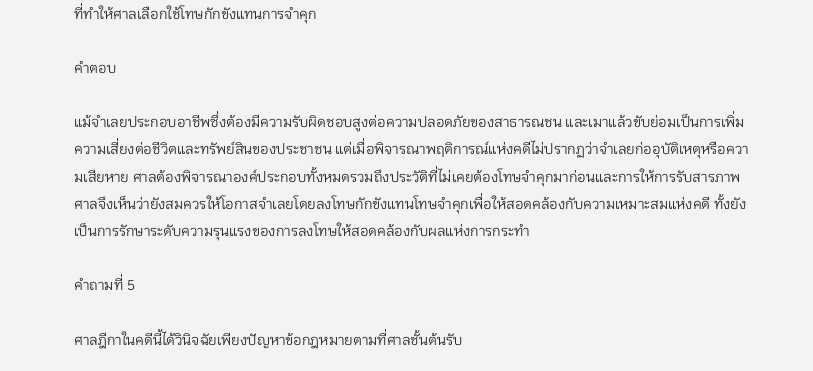ที่ทำให้ศาลเลือกใช้โทษกักขังแทนการจำคุก

คำตอบ

แม้จำเลยประกอบอาชีพซึ่งต้องมีความรับผิดชอบสูงต่อความปลอดภัยของสาธารณชน และเมาแล้วขับย่อมเป็นการเพิ่มความเสี่ยงต่อชีวิตและทรัพย์สินของประชาชน แต่เมื่อพิจารณาพฤติการณ์แห่งคดีไม่ปรากฏว่าจำเลยก่ออุบัติเหตุหรือความเสียหาย ศาลต้องพิจารณาองค์ประกอบทั้งหมดรวมถึงประวัติที่ไม่เคยต้องโทษจำคุกมาก่อนและการให้การรับสารภาพ ศาลจึงเห็นว่ายังสมควรให้โอกาสจำเลยโดยลงโทษกักขังแทนโทษจำคุกเพื่อให้สอดคล้องกับความเหมาะสมแห่งคดี ทั้งยังเป็นการรักษาระดับความรุนแรงของการลงโทษให้สอดคล้องกับผลแห่งการกระทำ

คำถามที่ 5

ศาลฎีกาในคดีนี้ได้วินิจฉัยเพียงปัญหาข้อกฎหมายตามที่ศาลชั้นต้นรับ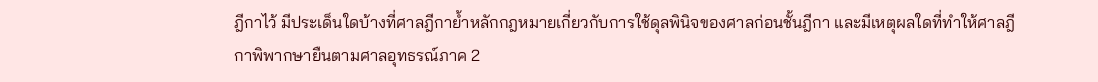ฎีกาไว้ มีประเด็นใดบ้างที่ศาลฎีกาย้ำหลักกฎหมายเกี่ยวกับการใช้ดุลพินิจของศาลก่อนชั้นฎีกา และมีเหตุผลใดที่ทำให้ศาลฎีกาพิพากษายืนตามศาลอุทธรณ์ภาค 2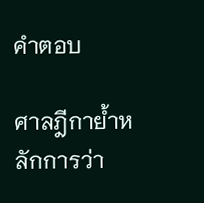คำตอบ

ศาลฎีกาย้ำหลักการว่า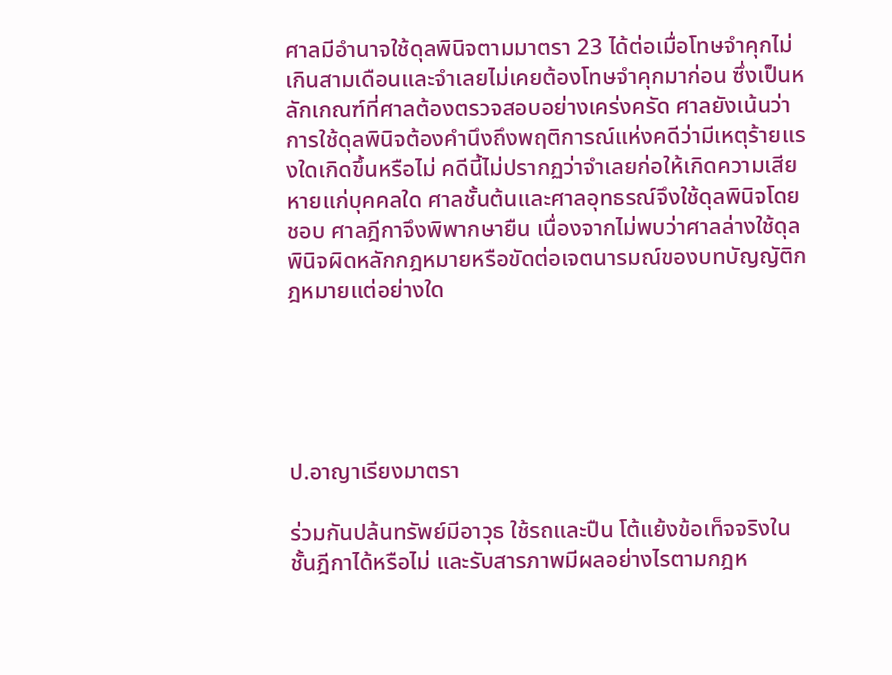ศาลมีอำนาจใช้ดุลพินิจตามมาตรา 23 ได้ต่อเมื่อโทษจำคุกไม่เกินสามเดือนและจำเลยไม่เคยต้องโทษจำคุกมาก่อน ซึ่งเป็นหลักเกณฑ์ที่ศาลต้องตรวจสอบอย่างเคร่งครัด ศาลยังเน้นว่าการใช้ดุลพินิจต้องคำนึงถึงพฤติการณ์แห่งคดีว่ามีเหตุร้ายแรงใดเกิดขึ้นหรือไม่ คดีนี้ไม่ปรากฏว่าจำเลยก่อให้เกิดความเสียหายแก่บุคคลใด ศาลชั้นต้นและศาลอุทธรณ์จึงใช้ดุลพินิจโดยชอบ ศาลฎีกาจึงพิพากษายืน เนื่องจากไม่พบว่าศาลล่างใช้ดุลพินิจผิดหลักกฎหมายหรือขัดต่อเจตนารมณ์ของบทบัญญัติกฎหมายแต่อย่างใด





ป.อาญาเรียงมาตรา

ร่วมกันปล้นทรัพย์มีอาวุธ ใช้รถและปืน โต้แย้งข้อเท็จจริงในชั้นฎีกาได้หรือไม่ และรับสารภาพมีผลอย่างไรตามกฎห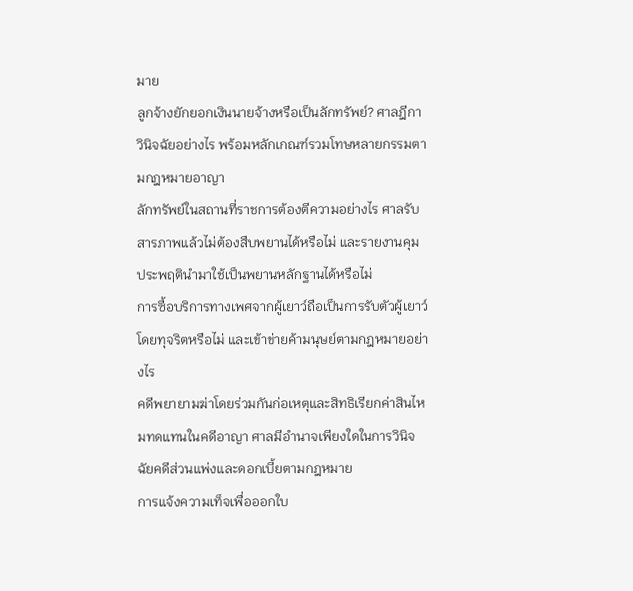มาย
ลูกจ้างยักยอกเงินนายจ้างหรือเป็นลักทรัพย์? ศาลฎีกาวินิจฉัยอย่างไร พร้อมหลักเกณฑ์รวมโทษหลายกรรมตามกฎหมายอาญา
ลักทรัพย์ในสถานที่ราชการต้องตีความอย่างไร ศาลรับสารภาพแล้วไม่ต้องสืบพยานได้หรือไม่ และรายงานคุมประพฤตินำมาใช้เป็นพยานหลักฐานได้หรือไม่
การซื้อบริการทางเพศจากผู้เยาว์ถือเป็นการรับตัวผู้เยาว์โดยทุจริตหรือไม่ และเข้าข่ายค้ามนุษย์ตามกฎหมายอย่างไร
คดีพยายามฆ่าโดยร่วมกันก่อเหตุและสิทธิเรียกค่าสินไหมทดแทนในคดีอาญา ศาลมีอำนาจเพียงใดในการวินิจฉัยคดีส่วนแพ่งและดอกเบี้ยตามกฎหมาย
การแจ้งความเท็จเพื่อออกใบ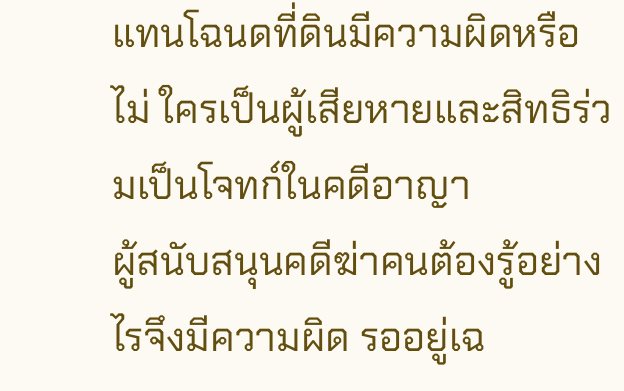แทนโฉนดที่ดินมีความผิดหรือไม่ ใครเป็นผู้เสียหายและสิทธิร่วมเป็นโจทก์ในคดีอาญา
ผู้สนับสนุนคดีฆ่าคนต้องรู้อย่างไรจึงมีความผิด รออยู่เฉ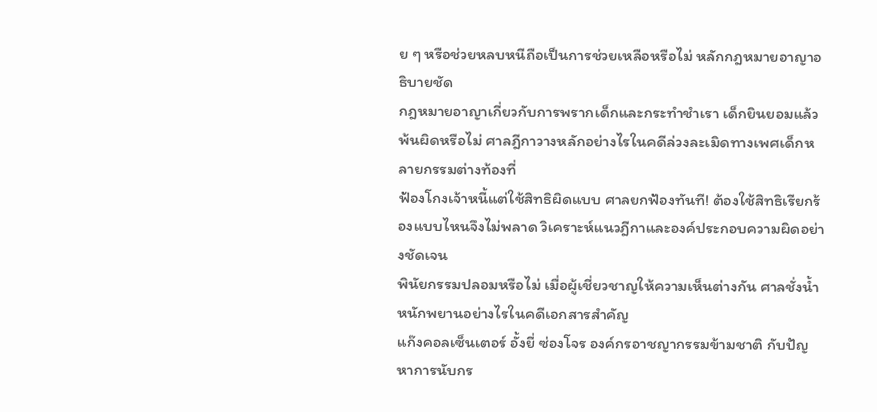ย ๆ หรือช่วยหลบหนีถือเป็นการช่วยเหลือหรือไม่ หลักกฎหมายอาญาอธิบายชัด
กฎหมายอาญาเกี่ยวกับการพรากเด็กและกระทำชำเรา เด็กยินยอมแล้วพ้นผิดหรือไม่ ศาลฎีกาวางหลักอย่างไรในคดีล่วงละเมิดทางเพศเด็กหลายกรรมต่างท้องที่
ฟ้องโกงเจ้าหนี้แต่ใช้สิทธิผิดแบบ ศาลยกฟ้องทันที! ต้องใช้สิทธิเรียกร้องแบบไหนจึงไม่พลาด วิเคราะห์แนวฎีกาและองค์ประกอบความผิดอย่างชัดเจน
พินัยกรรมปลอมหรือไม่ เมื่อผู้เชี่ยวชาญให้ความเห็นต่างกัน ศาลชั่งน้ำหนักพยานอย่างไรในคดีเอกสารสำคัญ
แก๊งคอลเซ็นเตอร์ อั้งยี่ ซ่องโจร องค์กรอาชญากรรมข้ามชาติ กับปัญหาการนับกร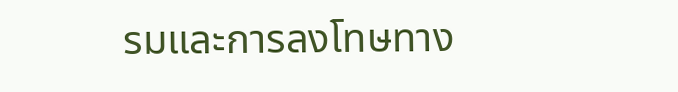รมและการลงโทษทาง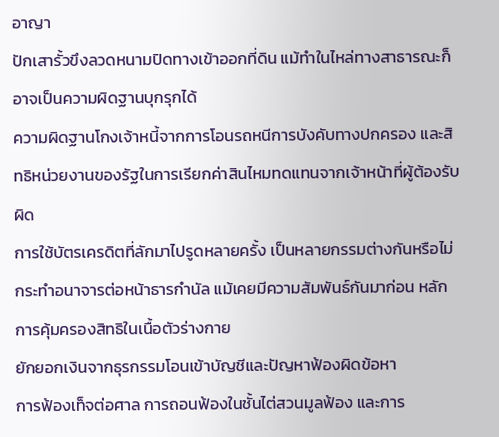อาญา
ปักเสารั้วขึงลวดหนามปิดทางเข้าออกที่ดิน แม้ทำในไหล่ทางสาธารณะก็อาจเป็นความผิดฐานบุกรุกได้
ความผิดฐานโกงเจ้าหนี้จากการโอนรถหนีการบังคับทางปกครอง และสิทธิหน่วยงานของรัฐในการเรียกค่าสินไหมทดแทนจากเจ้าหน้าที่ผู้ต้องรับผิด
การใช้บัตรเครดิตที่ลักมาไปรูดหลายครั้ง เป็นหลายกรรมต่างกันหรือไม่
กระทำอนาจารต่อหน้าธารกำนัล แม้เคยมีความสัมพันธ์กันมาก่อน หลักการคุ้มครองสิทธิในเนื้อตัวร่างกาย
ยักยอกเงินจากธุรกรรมโอนเข้าบัญชีและปัญหาฟ้องผิดข้อหา
การฟ้องเท็จต่อศาล การถอนฟ้องในชั้นไต่สวนมูลฟ้อง และการ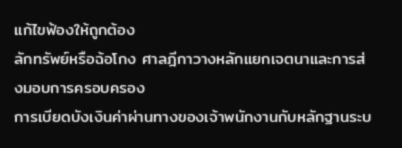แก้ไขฟ้องให้ถูกต้อง
ลักทรัพย์หรือฉ้อโกง ศาลฎีกาวางหลักแยกเจตนาและการส่งมอบการครอบครอง
การเบียดบังเงินค่าผ่านทางของเจ้าพนักงานกับหลักฐานระบ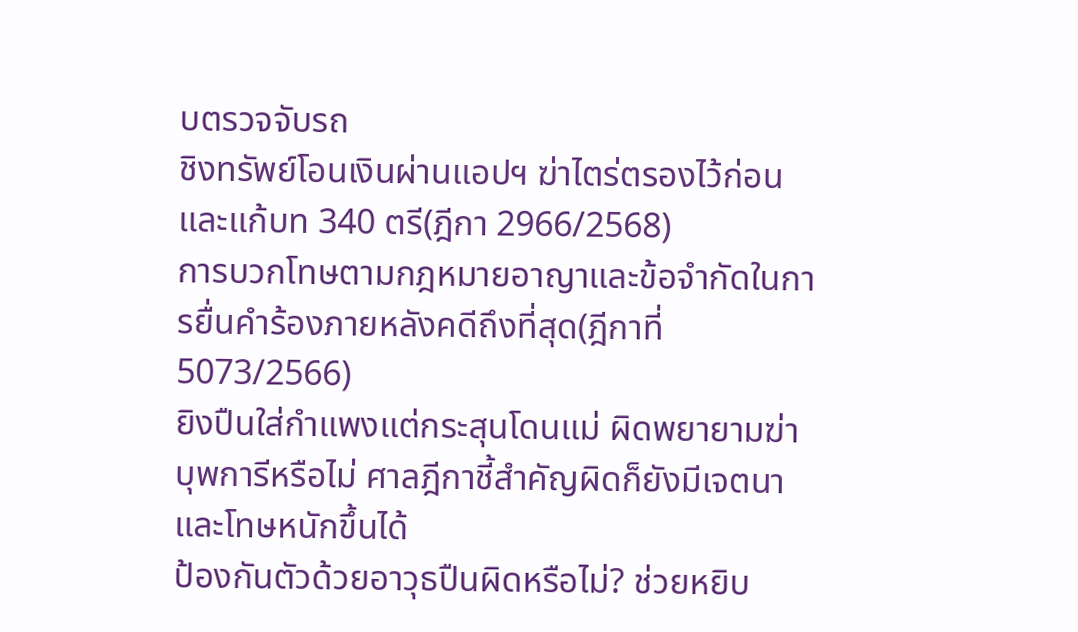บตรวจจับรถ
ชิงทรัพย์โอนเงินผ่านแอปฯ ฆ่าไตร่ตรองไว้ก่อน และแก้บท 340 ตรี(ฎีกา 2966/2568)
การบวกโทษตามกฎหมายอาญาและข้อจำกัดในการยื่นคำร้องภายหลังคดีถึงที่สุด(ฎีกาที่ 5073/2566)
ยิงปืนใส่กำแพงแต่กระสุนโดนแม่ ผิดพยายามฆ่าบุพการีหรือไม่ ศาลฎีกาชี้สำคัญผิดก็ยังมีเจตนาและโทษหนักขึ้นได้
ป้องกันตัวด้วยอาวุธปืนผิดหรือไม่? ช่วยหยิบ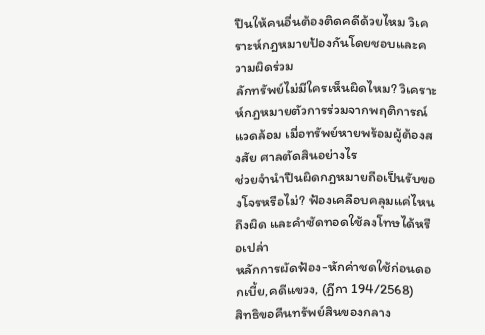ปืนให้คนอื่นต้องติดคดีด้วยไหม วิเคราะห์กฎหมายป้องกันโดยชอบและความผิดร่วม
ลักทรัพย์ไม่มีใครเห็นผิดไหม? วิเคราะห์กฎหมายตัวการร่วมจากพฤติการณ์แวดล้อม เมื่อทรัพย์หายพร้อมผู้ต้องสงสัย ศาลตัดสินอย่างไร
ช่วยจำนำปืนผิดกฎหมายถือเป็นรับของโจรหรือไม่? ฟ้องเคลือบคลุมแค่ไหนถึงผิด และคำซัดทอดใช้ลงโทษได้หรือเปล่า
หลักการผัดฟ้อง-หักค่าชดใช้ก่อนดอกเบี้ย,คดีแขวง, (ฎีกา 194/2568)
สิทธิขอคืนทรัพย์สินของกลาง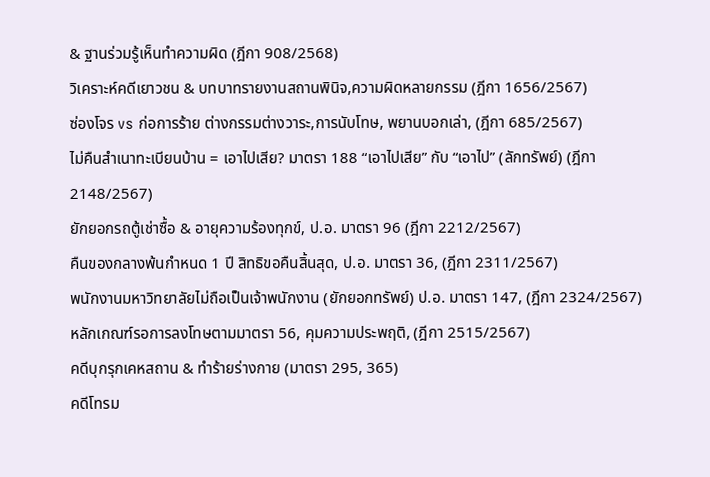& ฐานร่วมรู้เห็นทำความผิด (ฎีกา 908/2568)
วิเคราะห์คดีเยาวชน & บทบาทรายงานสถานพินิจ,ความผิดหลายกรรม (ฎีกา 1656/2567)
ซ่องโจร vs ก่อการร้าย ต่างกรรมต่างวาระ,การนับโทษ, พยานบอกเล่า, (ฎีกา 685/2567)
ไม่คืนสำเนาทะเบียนบ้าน = เอาไปเสีย? มาตรา 188 “เอาไปเสีย” กับ “เอาไป” (ลักทรัพย์) (ฎีกา 2148/2567)
ยักยอกรถตู้เช่าซื้อ & อายุความร้องทุกข์, ป.อ. มาตรา 96 (ฎีกา 2212/2567)
คืนของกลางพ้นกำหนด 1 ปี สิทธิขอคืนสิ้นสุด, ป.อ. มาตรา 36, (ฎีกา 2311/2567)
พนักงานมหาวิทยาลัยไม่ถือเป็นเจ้าพนักงาน (ยักยอกทรัพย์) ป.อ. มาตรา 147, (ฎีกา 2324/2567)
หลักเกณฑ์รอการลงโทษตามมาตรา 56, คุมความประพฤติ, (ฎีกา 2515/2567)
คดีบุกรุกเคหสถาน & ทำร้ายร่างกาย (มาตรา 295, 365)
คดีโทรม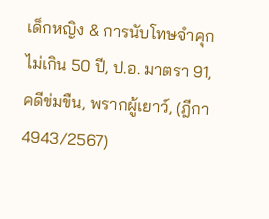เด็กหญิง & การนับโทษจำคุกไม่เกิน 50 ปี, ป.อ. มาตรา 91, คดีข่มขืน, พรากผู้เยาว์, (ฎีกา 4943/2567)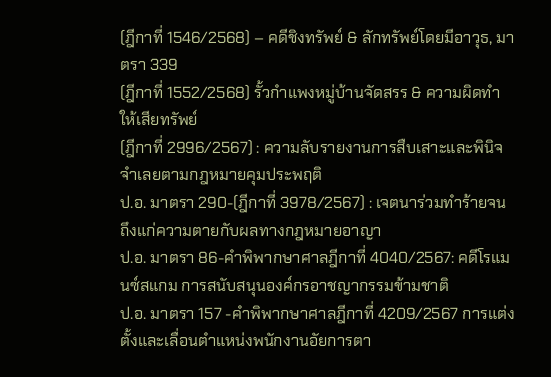(ฎีกาที่ 1546/2568) – คดีชิงทรัพย์ & ลักทรัพย์โดยมีอาวุธ, มาตรา 339
(ฎีกาที่ 1552/2568) รั้วกำแพงหมู่บ้านจัดสรร & ความผิดทำให้เสียทรัพย์
(ฎีกาที่ 2996/2567) : ความลับรายงานการสืบเสาะและพินิจจำเลยตามกฎหมายคุมประพฤติ
ป.อ. มาตรา 290-(ฎีกาที่ 3978/2567) : เจตนาร่วมทำร้ายจนถึงแก่ความตายกับผลทางกฎหมายอาญา
ป.อ. มาตรา 86-คำพิพากษาศาลฎีกาที่ 4040/2567: คดีโรแมนซ์สแกม การสนับสนุนองค์กรอาชญากรรมข้ามชาติ
ป.อ. มาตรา 157 -คำพิพากษาศาลฎีกาที่ 4209/2567 การแต่งตั้งและเลื่อนตำแหน่งพนักงานอัยการตา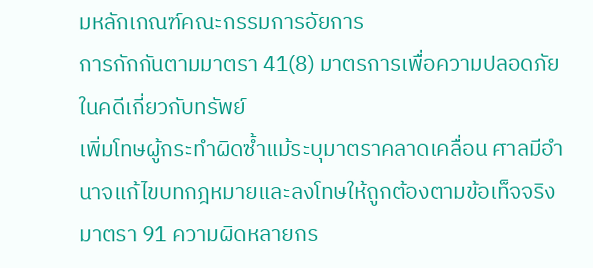มหลักเกณฑ์คณะกรรมการอัยการ
การกักกันตามมาตรา 41(8) มาตรการเพื่อความปลอดภัยในคดีเกี่ยวกับทรัพย์
เพิ่มโทษผู้กระทำผิดซ้ำแม้ระบุมาตราคลาดเคลื่อน ศาลมีอำนาจแก้ไขบทกฎหมายและลงโทษให้ถูกต้องตามข้อเท็จจริง
มาตรา 91 ความผิดหลายกร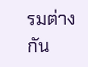รมต่างกัน